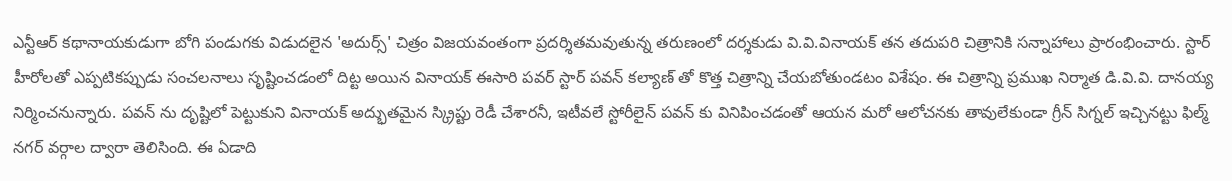ఎన్టీఆర్ కథానాయకుడుగా బోగి పండుగకు విడుదలైన 'అదుర్స్' చిత్రం విజయవంతంగా ప్రదర్శితమవుతున్న తరుణంలో దర్శకుడు వి.వి.వినాయక్ తన తదుపరి చిత్రానికి సన్నాహాలు ప్రారంభించారు. స్టార్ హీరోలతో ఎప్పటికప్పుడు సంచలనాలు సృష్టించడంలో దిట్ట అయిన వినాయక్ ఈసారి పవర్ స్టార్ పవన్ కల్యాణ్ తో కొత్త చిత్రాన్ని చేయబోతుండటం విశేషం. ఈ చిత్రాన్ని ప్రముఖ నిర్మాత డి.వి.వి. దానయ్య నిర్మించనున్నారు. పవన్ ను దృష్టిలో పెట్టుకుని వినాయక్ అద్భుతమైన స్క్రిప్టు రెడీ చేశారనీ, ఇటీవలే స్టోరీలైన్ పవన్ కు వినిపించడంతో ఆయన మరో ఆలోచనకు తావులేకుండా గ్రీన్ సిగ్నల్ ఇచ్చినట్టు ఫిల్మ్ నగర్ వర్గాల ద్వారా తెలిసింది. ఈ ఏడాది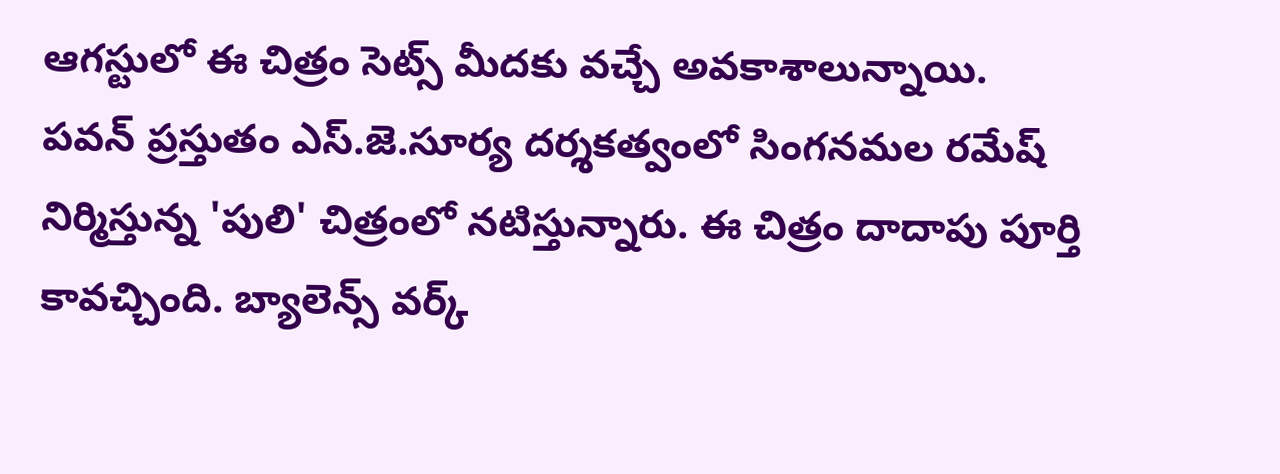ఆగస్టులో ఈ చిత్రం సెట్స్ మీదకు వచ్చే అవకాశాలున్నాయి.
పవన్ ప్రస్తుతం ఎస్.జె.సూర్య దర్శకత్వంలో సింగనమల రమేష్ నిర్మిస్తున్న 'పులి' చిత్రంలో నటిస్తున్నారు. ఈ చిత్రం దాదాపు పూర్తి కావచ్చింది. బ్యాలెన్స్ వర్క్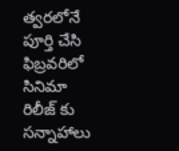త్వరలోనే పూర్తి చేసి ఫిబ్రవరిలో సినిమా రిలీజ్ కు సన్నాహాలు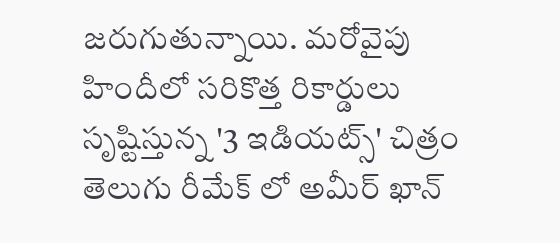జరుగుతున్నాయి. మరోవైపు హిందీలో సరికొత్త రికార్డులు సృష్టిస్తున్న '3 ఇడియట్స్' చిత్రం తెలుగు రీమేక్ లో అమీర్ ఖాన్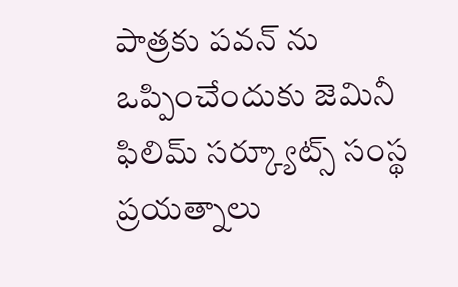పాత్రకు పవన్ ను ఒప్పించేందుకు జెమినీ ఫిలిమ్ సర్క్యూట్స్ సంస్థ ప్రయత్నాలు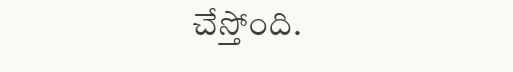చేస్తోంది.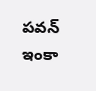పవన్ ఇంకా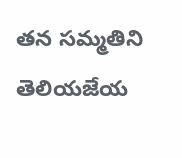తన సమ్మతిని తెలియజేయ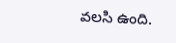వలసి ఉంది.